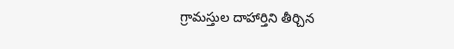గ్రామస్తుల దాహార్తిని తీర్చిన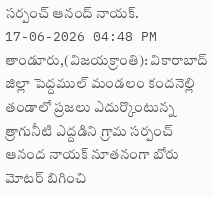సర్పంచ్ ఆనంద్ నాయక్.
17-06-2026 04:48 PM
తాండూరు,(విజయక్రాంతి): వికారాబాద్ జిల్లా పెద్దముల్ మండలం కందనెల్లి తండాలో ప్రజలు ఎదుర్కొంటున్న త్రాగునీటి ఎద్దడిని గ్రామ సర్పంచ్ ఆనంద నాయక్ నూతనంగా బోరు మోటర్ బిగించి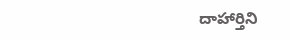దాహార్తిని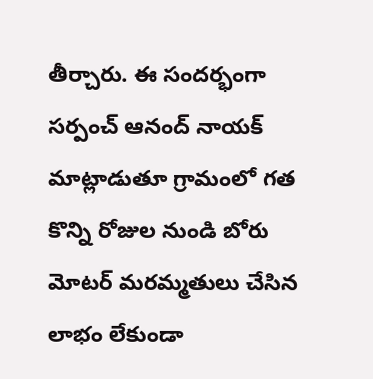తీర్చారు. ఈ సందర్భంగా సర్పంచ్ ఆనంద్ నాయక్ మాట్లాడుతూ గ్రామంలో గత కొన్ని రోజుల నుండి బోరు మోటర్ మరమ్మతులు చేసిన లాభం లేకుండా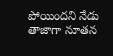పోయిందని నేడు తాజాగా నూతన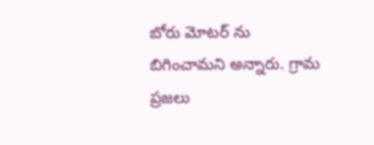బోరు మోటర్ ను బిగించామని అన్నారు. గ్రామ ప్రజలు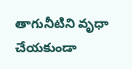తాగునీటిని వృధా చేయకుండా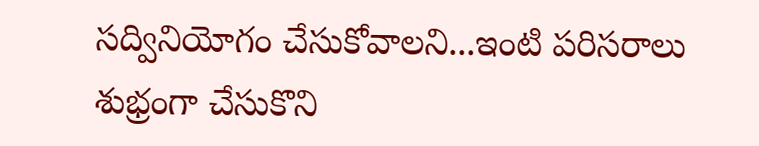సద్వినియోగం చేసుకోవాలని...ఇంటి పరిసరాలు శుభ్రంగా చేసుకొని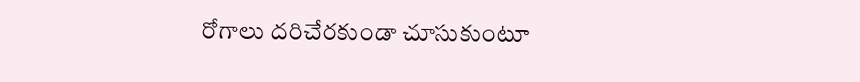రోగాలు దరిచేరకుండా చూసుకుంటూ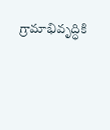గ్రామాభివృద్ధికి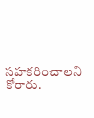సహకరించాలని కోరారు.